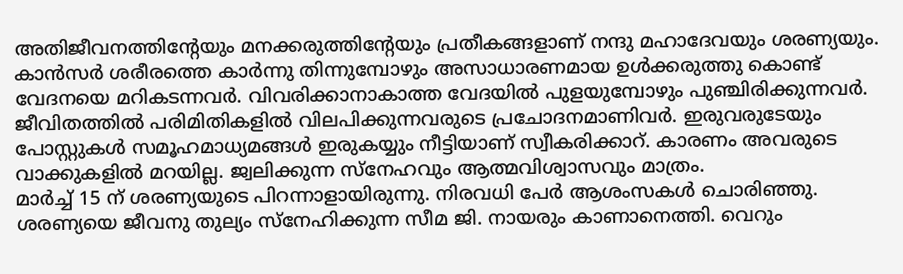അതിജീവനത്തിന്റേയും മനക്കരുത്തിന്റേയും പ്രതീകങ്ങളാണ് നന്ദു മഹാദേവയും ശരണ്യയും. കാൻസർ ശരീരത്തെ കാർന്നു തിന്നുമ്പോഴും അസാധാരണമായ ഉൾക്കരുത്തു കൊണ്ട് വേദനയെ മറികടന്നവർ. വിവരിക്കാനാകാത്ത വേദയിൽ പുളയുമ്പോഴും പുഞ്ചിരിക്കുന്നവർ. ജീവിതത്തിൽ പരിമിതികളിൽ വിലപിക്കുന്നവരുടെ പ്രചോദനമാണിവർ. ഇരുവരുടേയും പോസ്റ്റുകൾ സമൂഹമാധ്യമങ്ങൾ ഇരുകയ്യും നീട്ടിയാണ് സ്വീകരിക്കാറ്. കാരണം അവരുടെ വാക്കുകളിൽ മറയില്ല. ജ്വലിക്കുന്ന സ്നേഹവും ആത്മവിശ്വാസവും മാത്രം.
മാർച്ച് 15 ന് ശരണ്യയുടെ പിറന്നാളായിരുന്നു. നിരവധി പേർ ആശംസകൾ ചൊരിഞ്ഞു. ശരണ്യയെ ജീവനു തുല്യം സ്നേഹിക്കുന്ന സീമ ജി. നായരും കാണാനെത്തി. വെറും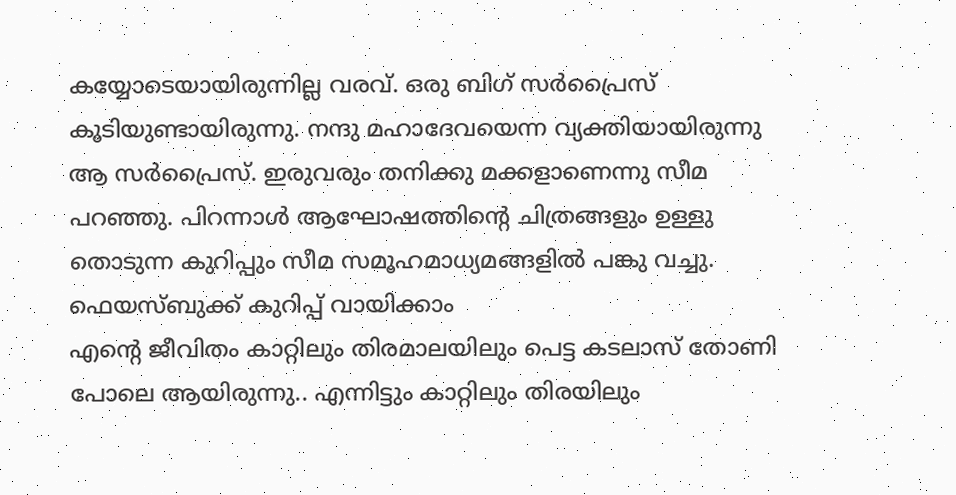കയ്യോടെയായിരുന്നില്ല വരവ്. ഒരു ബിഗ് സർപ്രൈസ് കൂടിയുണ്ടായിരുന്നു. നന്ദു മഹാദേവയെന്ന വ്യക്തിയായിരുന്നു ആ സർപ്രൈസ്. ഇരുവരും തനിക്കു മക്കളാണെന്നു സീമ പറഞ്ഞു. പിറന്നാൾ ആഘോഷത്തിന്റെ ചിത്രങ്ങളും ഉള്ളു തൊടുന്ന കുറിപ്പും സീമ സമൂഹമാധ്യമങ്ങളിൽ പങ്കു വച്ചു.
ഫെയസ്ബുക്ക് കുറിപ്പ് വായിക്കാം
എന്റെ ജീവിതം കാറ്റിലും തിരമാലയിലും പെട്ട കടലാസ് തോണി പോലെ ആയിരുന്നു.. എന്നിട്ടും കാറ്റിലും തിരയിലും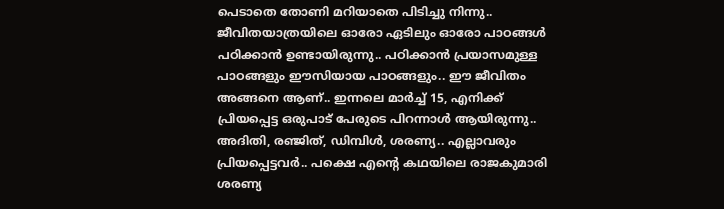പെടാതെ തോണി മറിയാതെ പിടിച്ചു നിന്നു.. ജീവിതയാത്രയിലെ ഓരോ ഏടിലും ഓരോ പാഠങ്ങൾ പഠിക്കാൻ ഉണ്ടായിരുന്നു.. പഠിക്കാൻ പ്രയാസമുള്ള പാഠങ്ങളും ഈസിയായ പാഠങ്ങളും.. ഈ ജീവിതം അങ്ങനെ ആണ്.. ഇന്നലെ മാർച്ച് 15, എനിക്ക് പ്രിയപ്പെട്ട ഒരുപാട് പേരുടെ പിറന്നാൾ ആയിരുന്നു.. അദിതി, രഞ്ജിത്, ഡിമ്പിൾ, ശരണ്യ.. എല്ലാവരും പ്രിയപ്പെട്ടവർ.. പക്ഷെ എന്റെ കഥയിലെ രാജകുമാരി ശരണ്യ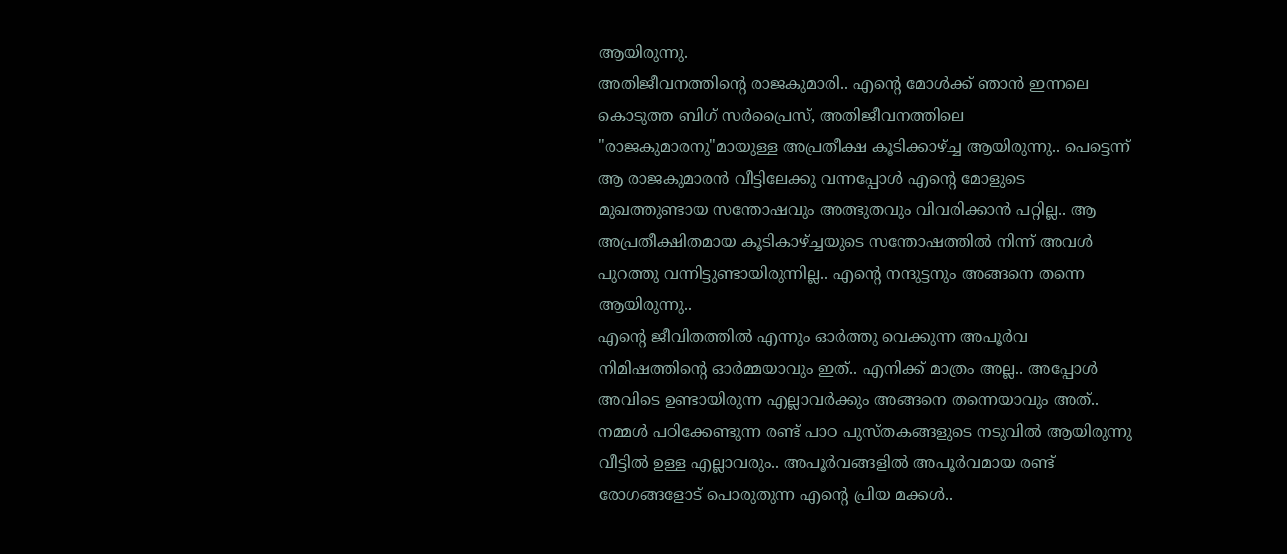ആയിരുന്നു.
അതിജീവനത്തിന്റെ രാജകുമാരി.. എന്റെ മോൾക്ക് ഞാൻ ഇന്നലെ കൊടുത്ത ബിഗ് സർപ്രൈസ്, അതിജീവനത്തിലെ "രാജകുമാരനു"മായുള്ള അപ്രതീക്ഷ കൂടിക്കാഴ്ച്ച ആയിരുന്നു.. പെട്ടെന്ന് ആ രാജകുമാരൻ വീട്ടിലേക്കു വന്നപ്പോൾ എന്റെ മോളുടെ മുഖത്തുണ്ടായ സന്തോഷവും അത്ഭുതവും വിവരിക്കാൻ പറ്റില്ല.. ആ അപ്രതീക്ഷിതമായ കൂടികാഴ്ച്ചയുടെ സന്തോഷത്തിൽ നിന്ന് അവൾ പുറത്തു വന്നിട്ടുണ്ടായിരുന്നില്ല.. എന്റെ നന്ദുട്ടനും അങ്ങനെ തന്നെ ആയിരുന്നു..
എന്റെ ജീവിതത്തിൽ എന്നും ഓർത്തു വെക്കുന്ന അപൂർവ നിമിഷത്തിന്റെ ഓർമ്മയാവും ഇത്.. എനിക്ക് മാത്രം അല്ല.. അപ്പോൾ അവിടെ ഉണ്ടായിരുന്ന എല്ലാവർക്കും അങ്ങനെ തന്നെയാവും അത്.. നമ്മൾ പഠിക്കേണ്ടുന്ന രണ്ട് പാഠ പുസ്തകങ്ങളുടെ നടുവിൽ ആയിരുന്നു വീട്ടിൽ ഉള്ള എല്ലാവരും.. അപൂർവങ്ങളിൽ അപൂർവമായ രണ്ട് രോഗങ്ങളോട് പൊരുതുന്ന എന്റെ പ്രിയ മക്കൾ..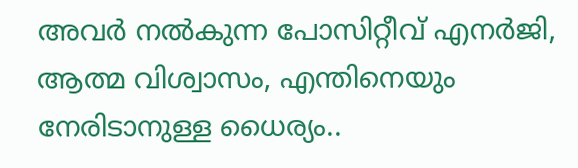അവർ നൽകുന്ന പോസിറ്റീവ് എനർജി, ആത്മ വിശ്വാസം, എന്തിനെയും നേരിടാനുള്ള ധൈര്യം..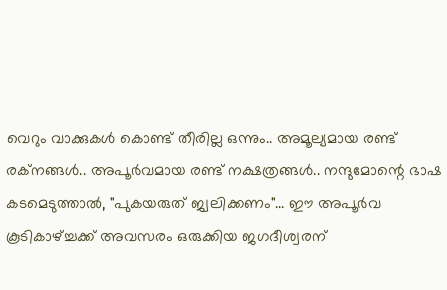വെറും വാക്കുകൾ കൊണ്ട് തീരില്ല ഒന്നും.. അമൂല്യമായ രണ്ട് രക്നങ്ങൾ.. അപൂർവമായ രണ്ട് നക്ഷത്രങ്ങൾ.. നന്ദുമോന്റെ ഭാഷ കടമെടുത്താൽ, "പുകയരുത് ജ്വലിക്കണം"... ഈ അപൂർവ കൂടികാഴ്ച്ചക്ക് അവസരം ഒരുക്കിയ ജഗദീശ്വരന്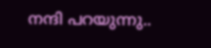നന്ദി പറയുന്നു..